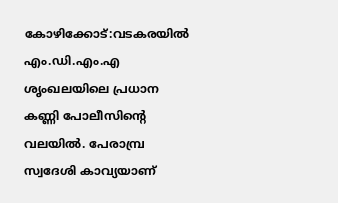കോഴിക്കോട്:വടകരയിൽ എം.ഡി.എം.എ ശൃംഖലയിലെ പ്രധാന കണ്ണി പോലീസിന്റെ വലയിൽ. പേരാമ്പ്ര സ്വദേശി കാവ്യയാണ്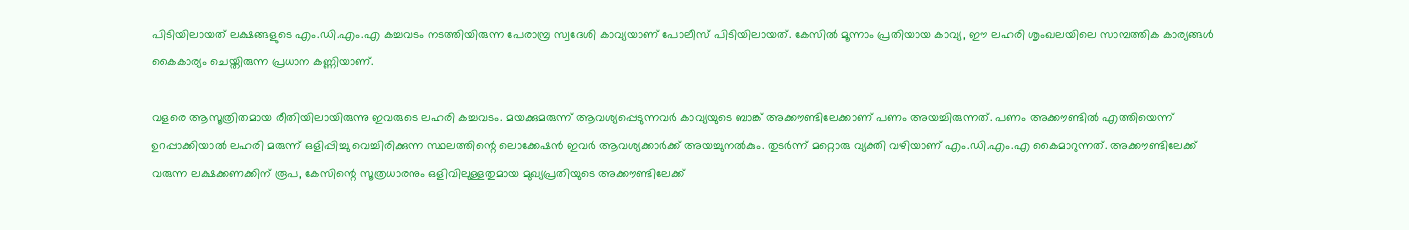പിടിയിലായത് ലക്ഷങ്ങളുടെ എം.ഡി.എം.എ കച്ചവടം നടത്തിയിരുന്ന പേരാമ്പ്ര സ്വദേശി കാവ്യയാണ് പോലീസ് പിടിയിലായത്. കേസിൽ മൂന്നാം പ്രതിയായ കാവ്യ, ഈ ലഹരി ശൃംഖലയിലെ സാമ്പത്തിക കാര്യങ്ങൾ കൈകാര്യം ചെയ്തിരുന്ന പ്രധാന കണ്ണിയാണ്.

വളരെ ആസൂത്രിതമായ രീതിയിലായിരുന്നു ഇവരുടെ ലഹരി കച്ചവടം. മയക്കുമരുന്ന് ആവശ്യപ്പെടുന്നവർ കാവ്യയുടെ ബാങ്ക് അക്കൗണ്ടിലേക്കാണ് പണം അയച്ചിരുന്നത്. പണം അക്കൗണ്ടിൽ എത്തിയെന്ന് ഉറപ്പാക്കിയാൽ ലഹരി മരുന്ന് ഒളിപ്പിച്ചു വെച്ചിരിക്കുന്ന സ്ഥലത്തിന്റെ ലൊക്കേഷൻ ഇവർ ആവശ്യക്കാർക്ക് അയച്ചുനൽകും. തുടർന്ന് മറ്റൊരു വ്യക്തി വഴിയാണ് എം.ഡി.എം.എ കൈമാറുന്നത്. അക്കൗണ്ടിലേക്ക് വരുന്ന ലക്ഷക്കണക്കിന് രൂപ, കേസിന്റെ സൂത്രധാരനും ഒളിവിലുള്ളതുമായ മുഖ്യപ്രതിയുടെ അക്കൗണ്ടിലേക്ക്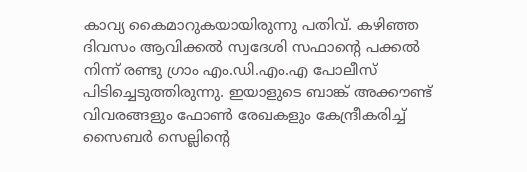കാവ്യ കൈമാറുകയായിരുന്നു പതിവ്. കഴിഞ്ഞ ദിവസം ആവിക്കൽ സ്വദേശി സഫാന്റെ പക്കൽ നിന്ന് രണ്ടു ഗ്രാം എം.ഡി.എം.എ പോലീസ് പിടിച്ചെടുത്തിരുന്നു. ഇയാളുടെ ബാങ്ക് അക്കൗണ്ട് വിവരങ്ങളും ഫോൺ രേഖകളും കേന്ദ്രീകരിച്ച് സൈബർ സെല്ലിന്റെ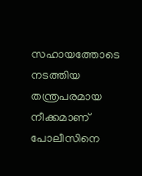സഹായത്തോടെ നടത്തിയ തന്ത്രപരമായ നീക്കമാണ് പോലീസിനെ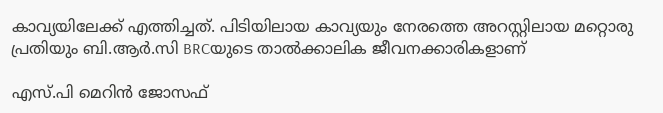കാവ്യയിലേക്ക് എത്തിച്ചത്. പിടിയിലായ കാവ്യയും നേരത്തെ അറസ്റ്റിലായ മറ്റൊരു പ്രതിയും ബി.ആർ.സി BRCയുടെ താൽക്കാലിക ജീവനക്കാരികളാണ്

എസ്.പി മെറിൻ ജോസഫ്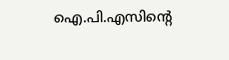ഐ.പി.എസിന്റെ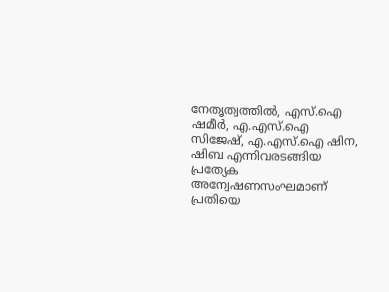നേതൃത്വത്തിൽ, എസ്.ഐ ഷമീർ, എ.എസ്.ഐ സിജേഷ്, എ.എസ്.ഐ ഷിന, ഷിബ എന്നിവരടങ്ങിയ പ്രത്യേക അന്വേഷണസംഘമാണ് പ്രതിയെ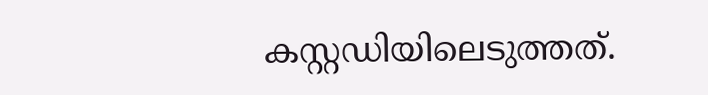കസ്റ്റഡിയിലെടുത്തത്.